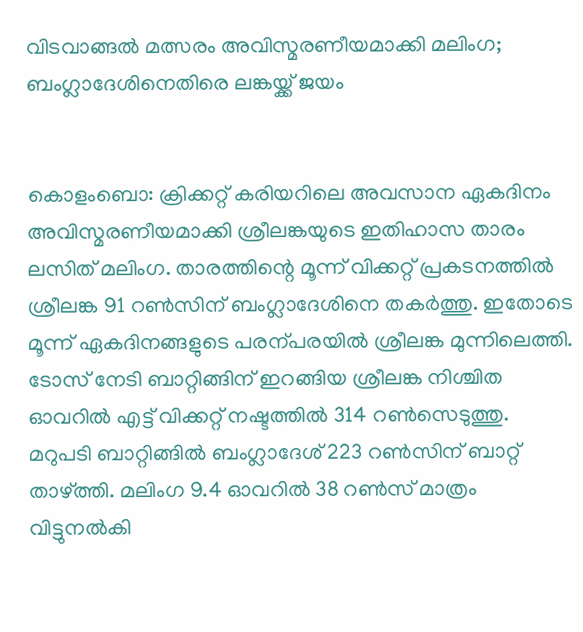വിടവാങ്ങൽ മത്സരം അവിസ്മരണീയമാക്കി മലിംഗ; ബംഗ്ലാദേശിനെതിരെ ലങ്കയ്ക്ക് ജയം


കൊളംബൊ: ക്രിക്കറ്റ് കരിയറിലെ അവസാന ഏകദിനം അവിസ്മരണീയമാക്കി ശ്രീലങ്കയുടെ ഇതിഹാസ താരം ലസിത് മലിംഗ. താരത്തിന്റെ മൂന്ന് വിക്കറ്റ് പ്രകടനത്തിൽ ശ്രീലങ്ക 91 റൺസിന് ബംഗ്ലാദേശിനെ തകർത്തു. ഇതോടെ മൂന്ന് ഏകദിനങ്ങളുടെ പരന്പരയിൽ ശ്രീലങ്ക മുന്നിലെത്തി. ടോസ് നേടി ബാറ്റിങ്ങിന് ഇറങ്ങിയ ശ്രീലങ്ക നിശ്ചിത ഓവറിൽ എട്ട് വിക്കറ്റ് നഷ്ടത്തിൽ‍ 314 റൺസെടുത്തു. മറുപടി ബാറ്റിങ്ങിൽ ബംഗ്ലാദേശ് 223 റൺസിന് ബാറ്റ് താഴ്ത്തി. മലിംഗ 9.4 ഓവറിൽ 38 റൺസ് മാത്രം വിട്ടുനൽകി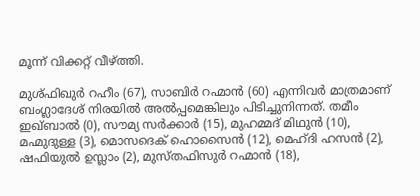മൂന്ന് വിക്കറ്റ് വീഴ്ത്തി.

മുശ്ഫിഖുർ റഹീം (67), സാബിർ റഹ്മാൻ‍ (60) എന്നിവർ മാത്രമാണ് ബംഗ്ലാദേശ് നിരയിൽ അൽപ്പമെങ്കിലും പിടിച്ചുനിന്നത്. തമീം ഇഖ്ബാൽ (0), സൗമ്യ സർക്കാർ (15), മുഹമ്മദ് മിഥുൻ (10), മഹ്മുദുള്ള (3), മൊസദെക് ഹൊസൈൻ (12), മെഹ്ദി ഹസൻ (2), ഷഫിയുൽ ഉസ്ലാം (2), മുസ്തഫിസുർ‍ റഹ്മാൻ (18),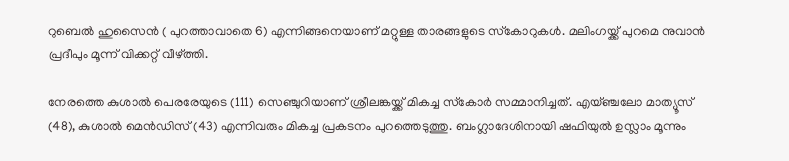റുബെൽ ഹുസൈൻ ( പുറത്താവാതെ 6) എന്നിങ്ങനെയാണ് മറ്റുള്ള താരങ്ങളുടെ സ്‌കോറുകൾ‍. മലിംഗയ്ക്ക് പുറമെ നുവാൻ പ്രദീപും മൂന്ന് വിക്കറ്റ് വീഴ്ത്തി.

നേരത്തെ കുശാൽ പെരരേയുടെ (111) സെഞ്ചുറിയാണ് ശ്രീലങ്കയ്ക്ക് മികച്ച സ്‌കോർ സമ്മാനിച്ചത്. എയ്ഞ്ചലോ മാത്യൂസ് (48), കുശാൽ മെൻഡിസ് (43) എന്നിവരും മികച്ച പ്രകടനം പുറത്തെടുത്തു. ബംഗ്ലാദേശിനായി ഷഫിയുൽ ഉസ്ലാം മൂന്നും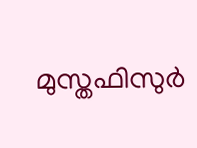മുസ്തഫിസുർ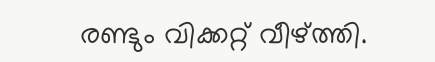രണ്ടും വിക്കറ്റ് വീഴ്ത്തി.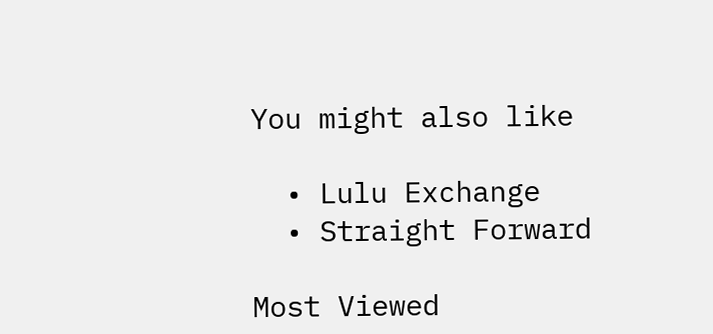You might also like

  • Lulu Exchange
  • Straight Forward

Most Viewed